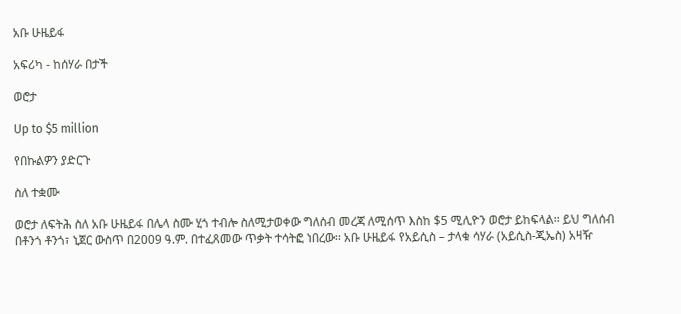አቡ ሁዜይፋ

አፍሪካ - ከሰሃራ በታች

ወሮታ

Up to $5 million

የበኩልዎን ያድርጉ

ስለ ተቋሙ

ወሮታ ለፍትሕ ስለ አቡ ሁዜይፋ በሌላ ስሙ ሂጎ ተብሎ ስለሚታወቀው ግለሰብ መረጃ ለሚሰጥ እስከ $5 ሚሊዮን ወሮታ ይከፍላል፡፡ ይህ ግለሰብ በቶንጎ ቶንጎ፣ ኒጀር ውስጥ በ2009 ዓ.ም. በተፈጸመው ጥቃት ተሳትፎ ነበረው፡፡ አቡ ሁዜይፋ የአይሲስ – ታላቁ ሳሃራ (አይሲስ-ጂኤስ) አዛዥ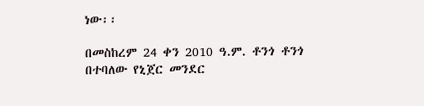ነው፡፡

በመስከረም 24 ቀን 2010 ዓ.ም. ቶንጎ ቶንጎ በተባለው የኒጀር መንደር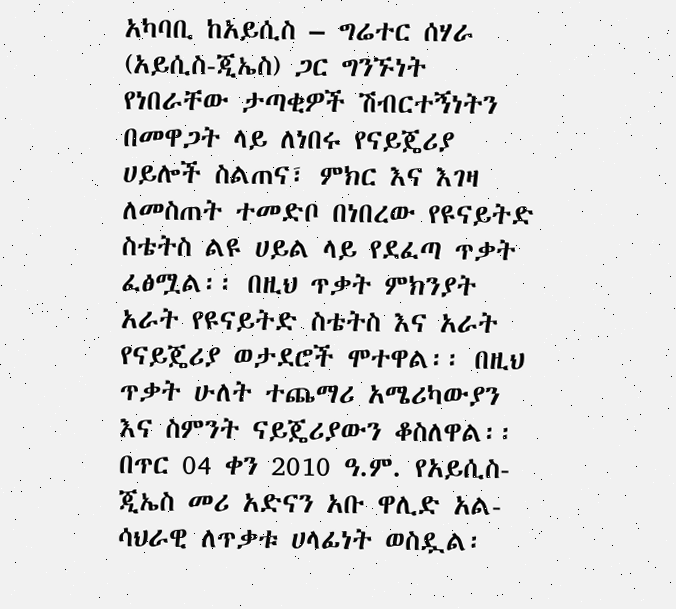አካባቢ ከአይሲስ – ግሬተር ሰሃራ (አይሲስ-ጂኤስ) ጋር ግንኙነት የነበራቸው ታጣቂዎች ሽብርተኝነትን በመዋጋት ላይ ለነበሩ የናይጄሪያ ሀይሎች ስልጠና፣ ምክር እና እገዛ ለመስጠት ተመድቦ በነበረው የዩናይትድ ስቴትስ ልዩ ሀይል ላይ የደፈጣ ጥቃት ፈፅሟል፡፡ በዚህ ጥቃት ምክንያት አራት የዩናይትድ ስቴትስ እና አራት የናይጄሪያ ወታደሮች ሞተዋል፡፡ በዚህ ጥቃት ሁለት ተጨማሪ አሜሪካውያን እና ስምንት ናይጄሪያውን ቆስለዋል፡፡ በጥር 04 ቀን 2010 ዓ.ም. የአይሲስ-ጂኤስ መሪ አድናን አቡ ዋሊድ አል-ሳህራዊ ለጥቃቱ ሀላፊነት ወስዷል፡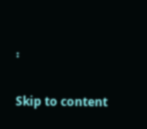፡

Skip to content